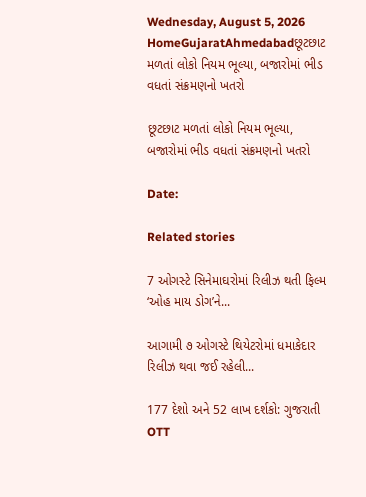Wednesday, August 5, 2026
HomeGujaratAhmedabadછૂટછાટ મળતાં લોકો નિયમ ભૂલ્યા, બજારોમાં ભીડ વધતાં સંક્રમણનો ખતરો

છૂટછાટ મળતાં લોકો નિયમ ભૂલ્યા, બજારોમાં ભીડ વધતાં સંક્રમણનો ખતરો

Date:

Related stories

7 ઓગસ્ટે સિનેમાઘરોમાં રિલીઝ થતી ફિલ્મ ‘ઓહ માય ડોગ’ને...

આગામી ૭ ઓગસ્ટે થિયેટરોમાં ધમાકેદાર રિલીઝ થવા જઈ રહેલી...

177 દેશો અને 52 લાખ દર્શકો: ગુજરાતી OTT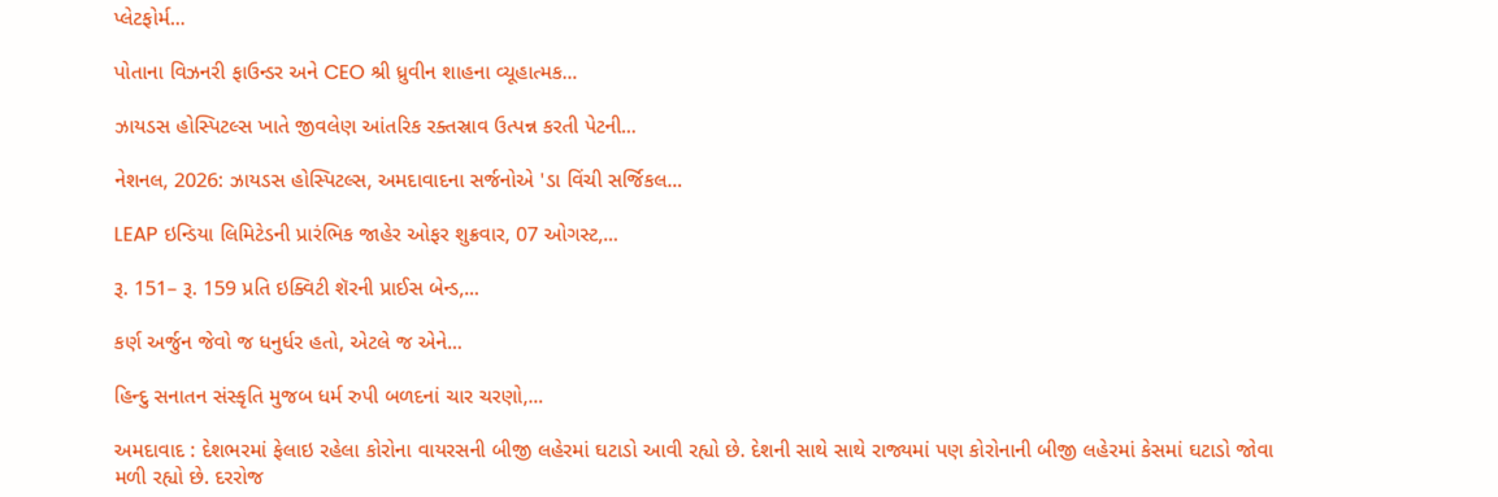પ્લેટફોર્મ...

પોતાના વિઝનરી ફાઉન્ડર અને CEO શ્રી ધ્રુવીન શાહના વ્યૂહાત્મક...

ઝાયડસ હોસ્પિટલ્સ ખાતે જીવલેણ આંતરિક રક્તસ્રાવ ઉત્પન્ન કરતી પેટની...

નેશનલ, 2026: ઝાયડસ હોસ્પિટલ્સ, અમદાવાદના સર્જનોએ 'ડા વિંચી સર્જિકલ...

LEAP ઇન્ડિયા લિમિટેડની પ્રારંભિક જાહેર ઓફર શુક્રવાર, 07 ઓગસ્ટ,...

રૂ. 151– રૂ. 159 પ્રતિ ઇક્વિટી શૅરની પ્રાઈસ બેન્ડ,...

કર્ણ અર્જુન જેવો જ ધનુર્ધર હતો, એટલે જ એને...

હિન્દુ સનાતન સંસ્કૃતિ મુજબ ધર્મ રુપી બળદનાં ચાર ચરણો,...

અમદાવાદ : દેશભરમાં ફેલાઇ રહેલા કોરોના વાયરસની બીજી લહેરમાં ઘટાડો આવી રહ્યો છે. દેશની સાથે સાથે રાજ્યમાં પણ કોરોનાની બીજી લહેરમાં કેસમાં ઘટાડો જોવા મળી રહ્યો છે. દરરોજ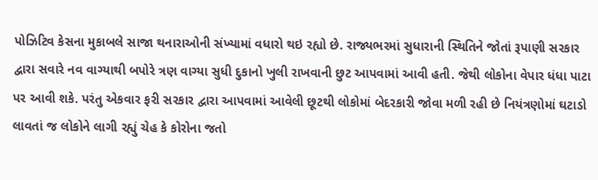પોઝિટિવ કેસના મુકાબલે સાજા થનારાઓની સંખ્યામાં વધારો થઇ રહ્યો છે. રાજ્યભરમાં સુધારાની સ્થિતિને જોતાં રૂપાણી સરકાર દ્વારા સવારે નવ વાગ્યાથી બપોરે ત્રણ વાગ્યા સુધી દુકાનો ખુલી રાખવાની છુટ આપવામાં આવી હતી. જેથી લોકોના વેપાર ધંધા પાટા પર આવી શકે. પરંતુ એકવાર ફરી સરકાર દ્વારા આપવામાં આવેલી છૂટથી લોકોમાં બેદરકારી જોવા મળી રહી છે નિયંત્રણોમાં ઘટાડો લાવતાં જ લોકોને લાગી રહ્યું ચેહ કે કોરોના જતો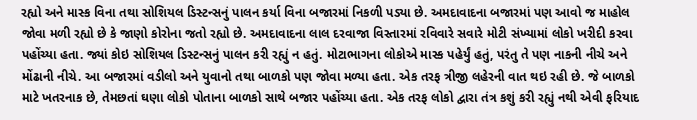રહ્યો અને માસ્ક વિના તથા સોશિયલ ડિસ્ટન્સનું પાલન કર્યા વિના બજારમાં નિકળી પડ્યા છે. અમદાવાદના બજારમાં પણ આવો જ માહોલ જોવા મળી રહ્યો છે કે જાણો કોરોના જતો રહ્યો છે. અમદાવાદના લાલ દરવાજા વિસ્તારમાં રવિવારે સવારે મોટી સંખ્યામાં લોકો ખરીદી કરવા પહોંચ્યા હતા. જ્યાં કોઇ સોશિયલ ડિસ્ટન્સનું પાલન કરી રહ્યું ન હતું. મોટાભાગના લોકોએ માસ્ક પહેર્યું હતું, પરંતુ તે પણ નાકની નીચે અને મોંઢાની નીચે. આ બજારમાં વડીલો અને યુવાનો તથા બાળકો પણ જોવા મળ્યા હતા. એક તરફ ત્રીજી લહેરની વાત થઇ રહી છે. જે બાળકો માટે ખતરનાક છે, તેમછતાં ઘણા લોકો પોતાના બાળકો સાથે બજાર પહોંચ્યા હતા. એક તરફ લોકો દ્વારા તંત્ર કશું કરી રહ્યું નથી એવી ફરિયાદ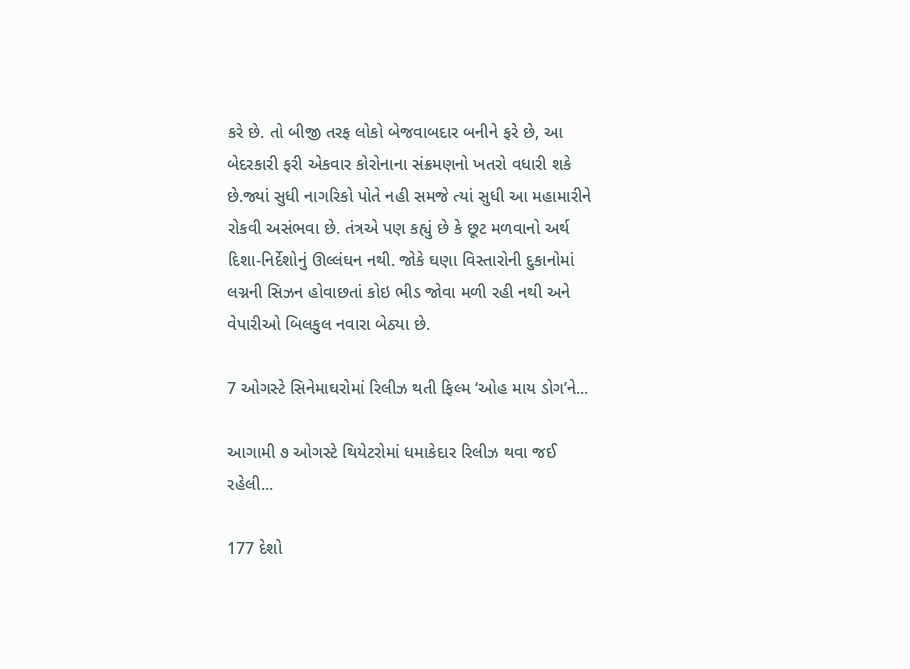કરે છે. તો બીજી તરફ લોકો બેજવાબદાર બનીને ફરે છે, આ બેદરકારી ફરી એકવાર કોરોનાના સંક્રમણનો ખતરો વધારી શકે છે.જ્યાં સુધી નાગરિકો પોતે નહી સમજે ત્યાં સુધી આ મહામારીને રોકવી અસંભવા છે. તંત્રએ પણ કહ્યું છે કે છૂટ મળવાનો અર્થ દિશા-નિર્દેશોનું ઊલ્લંઘન નથી. જોકે ઘણા વિસ્તારોની દુકાનોમાં લગ્નની સિઝન હોવાછતાં કોઇ ભીડ જોવા મળી રહી નથી અને વેપારીઓ બિલકુલ નવારા બેઠ્યા છે.

7 ઓગસ્ટે સિનેમાઘરોમાં રિલીઝ થતી ફિલ્મ ‘ઓહ માય ડોગ’ને...

આગામી ૭ ઓગસ્ટે થિયેટરોમાં ધમાકેદાર રિલીઝ થવા જઈ રહેલી...

177 દેશો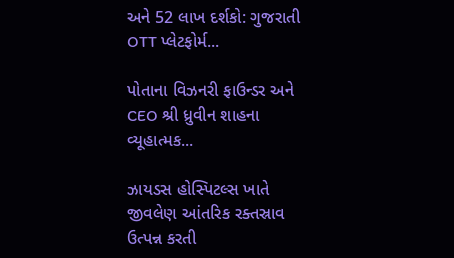અને 52 લાખ દર્શકો: ગુજરાતી OTT પ્લેટફોર્મ...

પોતાના વિઝનરી ફાઉન્ડર અને CEO શ્રી ધ્રુવીન શાહના વ્યૂહાત્મક...

ઝાયડસ હોસ્પિટલ્સ ખાતે જીવલેણ આંતરિક રક્તસ્રાવ ઉત્પન્ન કરતી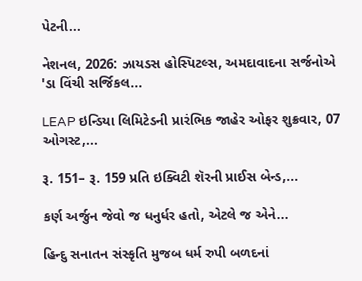પેટની...

નેશનલ, 2026: ઝાયડસ હોસ્પિટલ્સ, અમદાવાદના સર્જનોએ 'ડા વિંચી સર્જિકલ...

LEAP ઇન્ડિયા લિમિટેડની પ્રારંભિક જાહેર ઓફર શુક્રવાર, 07 ઓગસ્ટ,...

રૂ. 151– રૂ. 159 પ્રતિ ઇક્વિટી શૅરની પ્રાઈસ બેન્ડ,...

કર્ણ અર્જુન જેવો જ ધનુર્ધર હતો, એટલે જ એને...

હિન્દુ સનાતન સંસ્કૃતિ મુજબ ધર્મ રુપી બળદનાં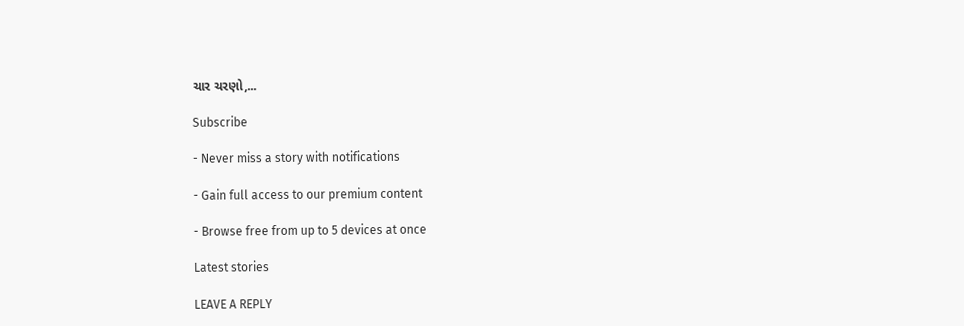ચાર ચરણો,...

Subscribe

- Never miss a story with notifications

- Gain full access to our premium content

- Browse free from up to 5 devices at once

Latest stories

LEAVE A REPLY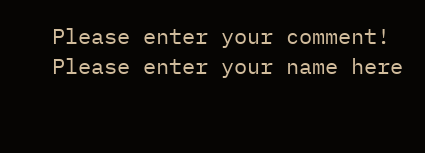Please enter your comment!
Please enter your name here